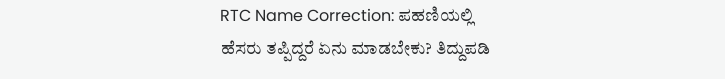RTC Name Correction: ಪಹಣಿಯಲ್ಲಿ ಹೆಸರು ತಪ್ಪಿದ್ದರೆ ಏನು ಮಾಡಬೇಕು? ತಿದ್ದುಪಡಿ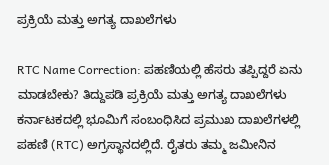ಪ್ರಕ್ರಿಯೆ ಮತ್ತು ಅಗತ್ಯ ದಾಖಲೆಗಳು

RTC Name Correction: ಪಹಣಿಯಲ್ಲಿ ಹೆಸರು ತಪ್ಪಿದ್ದರೆ ಏನು ಮಾಡಬೇಕು? ತಿದ್ದುಪಡಿ ಪ್ರಕ್ರಿಯೆ ಮತ್ತು ಅಗತ್ಯ ದಾಖಲೆಗಳು ಕರ್ನಾಟಕದಲ್ಲಿ ಭೂಮಿಗೆ ಸಂಬಂಧಿಸಿದ ಪ್ರಮುಖ ದಾಖಲೆಗಳಲ್ಲಿ ಪಹಣಿ (RTC) ಅಗ್ರಸ್ಥಾನದಲ್ಲಿದೆ. ರೈತರು ತಮ್ಮ ಜಮೀನಿನ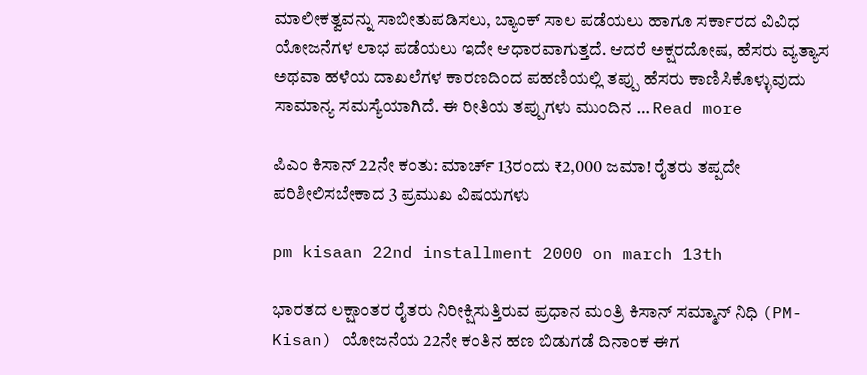ಮಾಲೀಕತ್ವವನ್ನು ಸಾಬೀತುಪಡಿಸಲು, ಬ್ಯಾಂಕ್ ಸಾಲ ಪಡೆಯಲು ಹಾಗೂ ಸರ್ಕಾರದ ವಿವಿಧ ಯೋಜನೆಗಳ ಲಾಭ ಪಡೆಯಲು ಇದೇ ಆಧಾರವಾಗುತ್ತದೆ. ಆದರೆ ಅಕ್ಷರದೋಷ, ಹೆಸರು ವ್ಯತ್ಯಾಸ ಅಥವಾ ಹಳೆಯ ದಾಖಲೆಗಳ ಕಾರಣದಿಂದ ಪಹಣಿಯಲ್ಲಿ ತಪ್ಪು ಹೆಸರು ಕಾಣಿಸಿಕೊಳ್ಳುವುದು ಸಾಮಾನ್ಯ ಸಮಸ್ಯೆಯಾಗಿದೆ. ಈ ರೀತಿಯ ತಪ್ಪುಗಳು ಮುಂದಿನ … Read more

ಪಿಎಂ ಕಿಸಾನ್ 22ನೇ ಕಂತು: ಮಾರ್ಚ್ 13ರಂದು ₹2,000 ಜಮಾ! ರೈತರು ತಪ್ಪದೇ ಪರಿಶೀಲಿಸಬೇಕಾದ 3 ಪ್ರಮುಖ ವಿಷಯಗಳು

pm kisaan 22nd installment 2000 on march 13th

ಭಾರತದ ಲಕ್ಷಾಂತರ ರೈತರು ನಿರೀಕ್ಷಿಸುತ್ತಿರುವ ಪ್ರಧಾನ ಮಂತ್ರಿ ಕಿಸಾನ್ ಸಮ್ಮಾನ್ ನಿಧಿ (PM-Kisan) ಯೋಜನೆಯ 22ನೇ ಕಂತಿನ ಹಣ ಬಿಡುಗಡೆ ದಿನಾಂಕ ಈಗ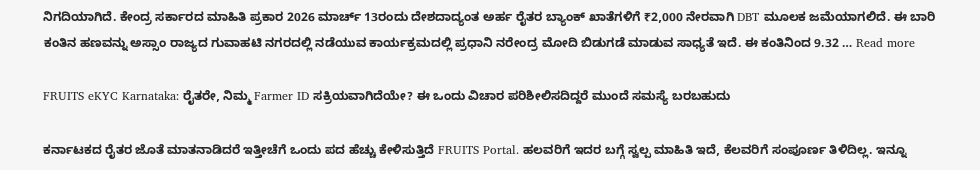ನಿಗದಿಯಾಗಿದೆ. ಕೇಂದ್ರ ಸರ್ಕಾರದ ಮಾಹಿತಿ ಪ್ರಕಾರ 2026 ಮಾರ್ಚ್ 13ರಂದು ದೇಶದಾದ್ಯಂತ ಅರ್ಹ ರೈತರ ಬ್ಯಾಂಕ್ ಖಾತೆಗಳಿಗೆ ₹2,000 ನೇರವಾಗಿ DBT ಮೂಲಕ ಜಮೆಯಾಗಲಿದೆ. ಈ ಬಾರಿ ಕಂತಿನ ಹಣವನ್ನು ಅಸ್ಸಾಂ ರಾಜ್ಯದ ಗುವಾಹಟಿ ನಗರದಲ್ಲಿ ನಡೆಯುವ ಕಾರ್ಯಕ್ರಮದಲ್ಲಿ ಪ್ರಧಾನಿ ನರೇಂದ್ರ ಮೋದಿ ಬಿಡುಗಡೆ ಮಾಡುವ ಸಾಧ್ಯತೆ ಇದೆ. ಈ ಕಂತಿನಿಂದ 9.32 … Read more

FRUITS eKYC Karnataka: ರೈತರೇ, ನಿಮ್ಮ Farmer ID ಸಕ್ರಿಯವಾಗಿದೆಯೇ? ಈ ಒಂದು ವಿಚಾರ ಪರಿಶೀಲಿಸದಿದ್ದರೆ ಮುಂದೆ ಸಮಸ್ಯೆ ಬರಬಹುದು

ಕರ್ನಾಟಕದ ರೈತರ ಜೊತೆ ಮಾತನಾಡಿದರೆ ಇತ್ತೀಚೆಗೆ ಒಂದು ಪದ ಹೆಚ್ಚು ಕೇಳಿಸುತ್ತಿದೆ FRUITS Portal. ಹಲವರಿಗೆ ಇದರ ಬಗ್ಗೆ ಸ್ವಲ್ಪ ಮಾಹಿತಿ ಇದೆ, ಕೆಲವರಿಗೆ ಸಂಪೂರ್ಣ ತಿಳಿದಿಲ್ಲ. ಇನ್ನೂ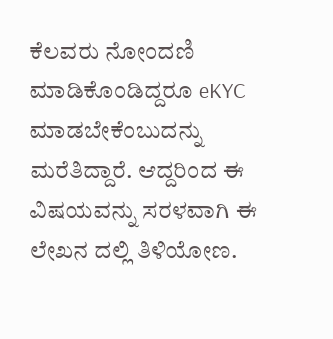ಕೆಲವರು ನೋಂದಣಿ ಮಾಡಿಕೊಂಡಿದ್ದರೂ eKYC ಮಾಡಬೇಕೆಂಬುದನ್ನು ಮರೆತಿದ್ದಾರೆ. ಆದ್ದರಿಂದ ಈ ವಿಷಯವನ್ನು ಸರಳವಾಗಿ ಈ ಲೇಖನ ದಲ್ಲಿ ತಿಳಿಯೋಣ.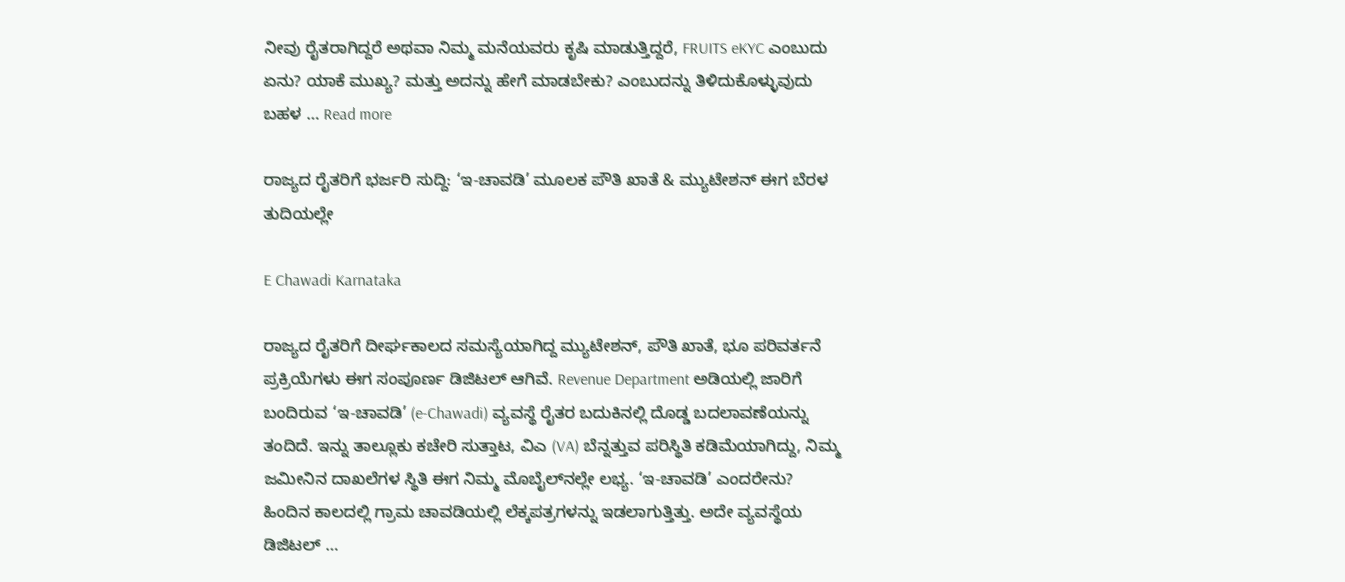ನೀವು ರೈತರಾಗಿದ್ದರೆ ಅಥವಾ ನಿಮ್ಮ ಮನೆಯವರು ಕೃಷಿ ಮಾಡುತ್ತಿದ್ದರೆ, FRUITS eKYC ಎಂಬುದು ಏನು? ಯಾಕೆ ಮುಖ್ಯ? ಮತ್ತು ಅದನ್ನು ಹೇಗೆ ಮಾಡಬೇಕು? ಎಂಬುದನ್ನು ತಿಳಿದುಕೊಳ್ಳುವುದು ಬಹಳ … Read more

ರಾಜ್ಯದ ರೈತರಿಗೆ ಭರ್ಜರಿ ಸುದ್ದಿ: ‘ಇ-ಚಾವಡಿ’ ಮೂಲಕ ಪೌತಿ ಖಾತೆ & ಮ್ಯುಟೇಶನ್ ಈಗ ಬೆರಳ ತುದಿಯಲ್ಲೇ

E Chawadi Karnataka

ರಾಜ್ಯದ ರೈತರಿಗೆ ದೀರ್ಘಕಾಲದ ಸಮಸ್ಯೆಯಾಗಿದ್ದ ಮ್ಯುಟೇಶನ್, ಪೌತಿ ಖಾತೆ, ಭೂ ಪರಿವರ್ತನೆ ಪ್ರಕ್ರಿಯೆಗಳು ಈಗ ಸಂಪೂರ್ಣ ಡಿಜಿಟಲ್ ಆಗಿವೆ. Revenue Department ಅಡಿಯಲ್ಲಿ ಜಾರಿಗೆ ಬಂದಿರುವ ‘ಇ-ಚಾವಡಿ’ (e-Chawadi) ವ್ಯವಸ್ಥೆ ರೈತರ ಬದುಕಿನಲ್ಲಿ ದೊಡ್ಡ ಬದಲಾವಣೆಯನ್ನು ತಂದಿದೆ. ಇನ್ನು ತಾಲ್ಲೂಕು ಕಚೇರಿ ಸುತ್ತಾಟ, ವಿಎ (VA) ಬೆನ್ನತ್ತುವ ಪರಿಸ್ಥಿತಿ ಕಡಿಮೆಯಾಗಿದ್ದು, ನಿಮ್ಮ ಜಮೀನಿನ ದಾಖಲೆಗಳ ಸ್ಥಿತಿ ಈಗ ನಿಮ್ಮ ಮೊಬೈಲ್‌ನಲ್ಲೇ ಲಭ್ಯ. ‘ಇ-ಚಾವಡಿ’ ಎಂದರೇನು? ಹಿಂದಿನ ಕಾಲದಲ್ಲಿ ಗ್ರಾಮ ಚಾವಡಿಯಲ್ಲಿ ಲೆಕ್ಕಪತ್ರಗಳನ್ನು ಇಡಲಾಗುತ್ತಿತ್ತು. ಅದೇ ವ್ಯವಸ್ಥೆಯ ಡಿಜಿಟಲ್ …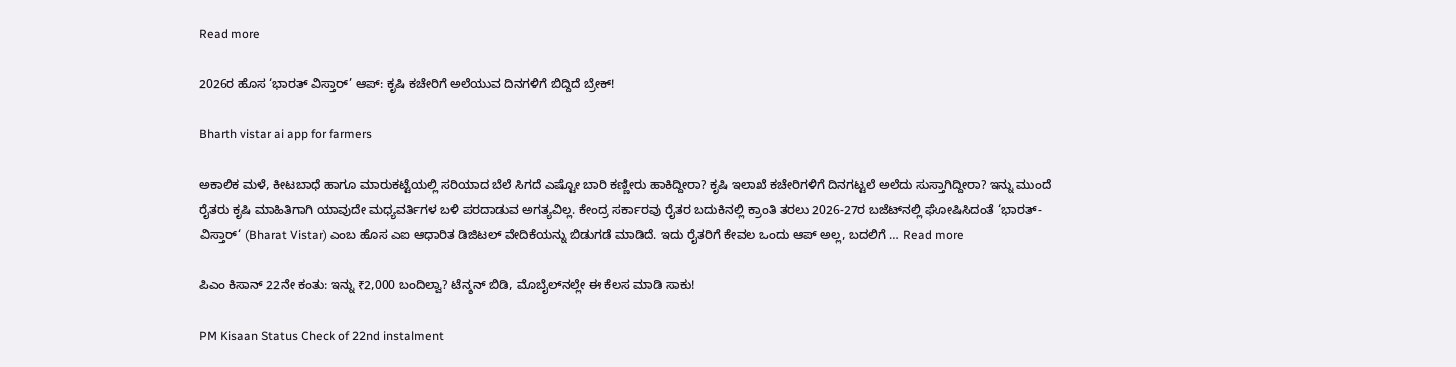Read more

2026ರ ಹೊಸ ‘ಭಾರತ್ ವಿಸ್ತಾರ್’ ಆಪ್: ಕೃಷಿ ಕಚೇರಿಗೆ ಅಲೆಯುವ ದಿನಗಳಿಗೆ ಬಿದ್ದಿದೆ ಬ್ರೇಕ್!

Bharth vistar ai app for farmers

ಅಕಾಲಿಕ ಮಳೆ, ಕೀಟಬಾಧೆ ಹಾಗೂ ಮಾರುಕಟ್ಟೆಯಲ್ಲಿ ಸರಿಯಾದ ಬೆಲೆ ಸಿಗದೆ ಎಷ್ಟೋ ಬಾರಿ ಕಣ್ಣೀರು ಹಾಕಿದ್ದೀರಾ? ಕೃಷಿ ಇಲಾಖೆ ಕಚೇರಿಗಳಿಗೆ ದಿನಗಟ್ಟಲೆ ಅಲೆದು ಸುಸ್ತಾಗಿದ್ದೀರಾ? ಇನ್ನು ಮುಂದೆ ರೈತರು ಕೃಷಿ ಮಾಹಿತಿಗಾಗಿ ಯಾವುದೇ ಮಧ್ಯವರ್ತಿಗಳ ಬಳಿ ಪರದಾಡುವ ಅಗತ್ಯವಿಲ್ಲ. ಕೇಂದ್ರ ಸರ್ಕಾರವು ರೈತರ ಬದುಕಿನಲ್ಲಿ ಕ್ರಾಂತಿ ತರಲು 2026-27ರ ಬಜೆಟ್‌ನಲ್ಲಿ ಘೋಷಿಸಿದಂತೆ ‘ಭಾರತ್-ವಿಸ್ತಾರ್‘ (Bharat Vistar) ಎಂಬ ಹೊಸ ಎಐ ಆಧಾರಿತ ಡಿಜಿಟಲ್ ವೇದಿಕೆಯನ್ನು ಬಿಡುಗಡೆ ಮಾಡಿದೆ. ಇದು ರೈತರಿಗೆ ಕೇವಲ ಒಂದು ಆಪ್ ಅಲ್ಲ, ಬದಲಿಗೆ … Read more

ಪಿಎಂ ಕಿಸಾನ್ 22ನೇ ಕಂತು: ಇನ್ನು ₹2,000 ಬಂದಿಲ್ವಾ? ಟೆನ್ಶನ್ ಬಿಡಿ, ಮೊಬೈಲ್‌ನಲ್ಲೇ ಈ ಕೆಲಸ ಮಾಡಿ ಸಾಕು!

PM Kisaan Status Check of 22nd instalment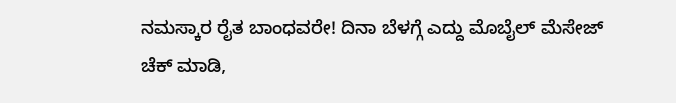ನಮಸ್ಕಾರ ರೈತ ಬಾಂಧವರೇ! ದಿನಾ ಬೆಳಗ್ಗೆ ಎದ್ದು ಮೊಬೈಲ್ ಮೆಸೇಜ್ ಚೆಕ್ ಮಾಡಿ,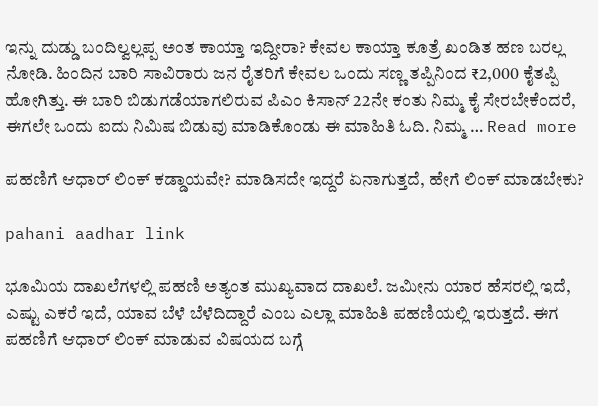ಇನ್ನು ದುಡ್ಡು ಬಂದಿಲ್ವಲ್ಲಪ್ಪ ಅಂತ ಕಾಯ್ತಾ ಇದ್ದೀರಾ? ಕೇವಲ ಕಾಯ್ತಾ ಕೂತ್ರೆ ಖಂಡಿತ ಹಣ ಬರಲ್ಲ ನೋಡಿ. ಹಿಂದಿನ ಬಾರಿ ಸಾವಿರಾರು ಜನ ರೈತರಿಗೆ ಕೇವಲ ಒಂದು ಸಣ್ಣ ತಪ್ಪಿನಿಂದ ₹2,000 ಕೈತಪ್ಪಿ ಹೋಗಿತ್ತು. ಈ ಬಾರಿ ಬಿಡುಗಡೆಯಾಗಲಿರುವ ಪಿಎಂ ಕಿಸಾನ್ 22ನೇ ಕಂತು ನಿಮ್ಮ ಕೈ ಸೇರಬೇಕೆಂದರೆ, ಈಗಲೇ ಒಂದು ಐದು ನಿಮಿಷ ಬಿಡುವು ಮಾಡಿಕೊಂಡು ಈ ಮಾಹಿತಿ ಓದಿ. ನಿಮ್ಮ … Read more

ಪಹಣಿಗೆ ಆಧಾರ್ ಲಿಂಕ್ ಕಡ್ಡಾಯವೇ? ಮಾಡಿಸದೇ ಇದ್ದರೆ ಏನಾಗುತ್ತದೆ, ಹೇಗೆ ಲಿಂಕ್ ಮಾಡಬೇಕು?

pahani aadhar link

ಭೂಮಿಯ ದಾಖಲೆಗಳಲ್ಲಿ ಪಹಣಿ ಅತ್ಯಂತ ಮುಖ್ಯವಾದ ದಾಖಲೆ. ಜಮೀನು ಯಾರ ಹೆಸರಲ್ಲಿ ಇದೆ, ಎಷ್ಟು ಎಕರೆ ಇದೆ, ಯಾವ ಬೆಳೆ ಬೆಳೆದಿದ್ದಾರೆ ಎಂಬ ಎಲ್ಲಾ ಮಾಹಿತಿ ಪಹಣಿಯಲ್ಲಿ ಇರುತ್ತದೆ. ಈಗ ಪಹಣಿಗೆ ಆಧಾರ್ ಲಿಂಕ್ ಮಾಡುವ ವಿಷಯದ ಬಗ್ಗೆ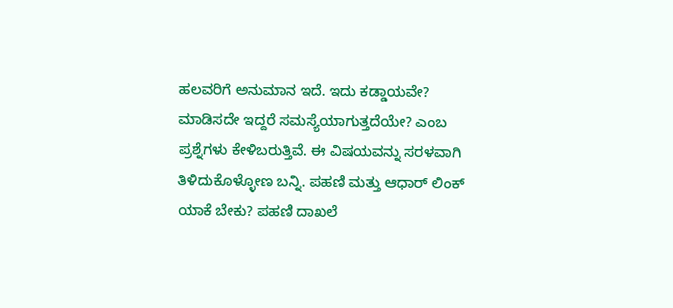ಹಲವರಿಗೆ ಅನುಮಾನ ಇದೆ. ಇದು ಕಡ್ಡಾಯವೇ? ಮಾಡಿಸದೇ ಇದ್ದರೆ ಸಮಸ್ಯೆಯಾಗುತ್ತದೆಯೇ? ಎಂಬ ಪ್ರಶ್ನೆಗಳು ಕೇಳಿಬರುತ್ತಿವೆ. ಈ ವಿಷಯವನ್ನು ಸರಳವಾಗಿ ತಿಳಿದುಕೊಳ್ಳೋಣ ಬನ್ನಿ. ಪಹಣಿ ಮತ್ತು ಆಧಾರ್ ಲಿಂಕ್ ಯಾಕೆ ಬೇಕು? ಪಹಣಿ ದಾಖಲೆ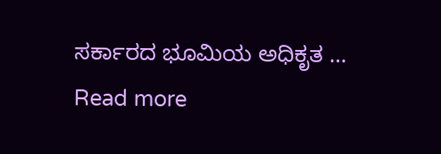ಸರ್ಕಾರದ ಭೂಮಿಯ ಅಧಿಕೃತ … Read more